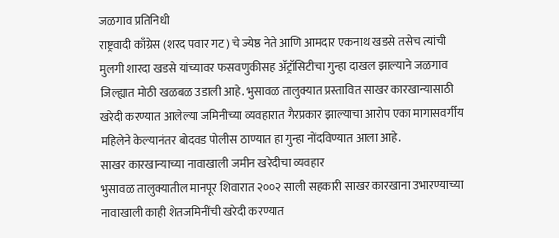जळगाव प्रतिनिधी
राष्ट्रवादी काँग्रेस (शरद पवार गट) चे ज्येष्ठ नेते आणि आमदार एकनाथ खडसे तसेच त्यांची मुलगी शारदा खडसे यांच्यावर फसवणुकीसह ॲट्रॉसिटीचा गुन्हा दाखल झाल्याने जळगाव जिल्ह्यात मोठी खळबळ उडाली आहे. भुसावळ तालुक्यात प्रस्तावित साखर कारखान्यासाठी खरेदी करण्यात आलेल्या जमिनीच्या व्यवहारात गैरप्रकार झाल्याचा आरोप एका मागासवर्गीय महिलेने केल्यानंतर बोदवड पोलीस ठाण्यात हा गुन्हा नोंदविण्यात आला आहे.
साखर कारखान्याच्या नावाखाली जमीन खरेदीचा व्यवहार
भुसावळ तालुक्यातील मानपूर शिवारात २००२ साली सहकारी साखर कारखाना उभारण्याच्या नावाखाली काही शेतजमिनींची खरेदी करण्यात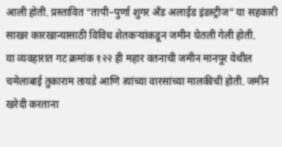आली होती. प्रस्तावित “तापी–पुर्णा शुगर अँड अलाईड इंडस्ट्रीज” या सहकारी साखर कारखान्यासाठी विविध शेतकऱ्यांकडून जमीन घेतली गेली होती.
या व्यवहारात गट क्रमांक १२२ ही महार वतनाची जमीन मानपूर येथील चमेलाबाई तुकाराम तायडे आणि त्यांच्या वारसांच्या मालकीची होती. जमीन खरेदी करताना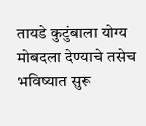तायडे कुटुंबाला योग्य मोबदला देण्याचे तसेच भविष्यात सुरू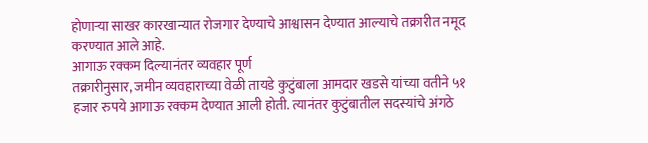होणाऱ्या साखर कारखान्यात रोजगार देण्याचे आश्वासन देण्यात आल्याचे तक्रारीत नमूद करण्यात आले आहे.
आगाऊ रक्कम दिल्यानंतर व्यवहार पूर्ण
तक्रारीनुसार, जमीन व्यवहाराच्या वेळी तायडे कुटुंबाला आमदार खडसे यांच्या वतीने ५१ हजार रुपये आगाऊ रक्कम देण्यात आली होती. त्यानंतर कुटुंबातील सदस्यांचे अंगठे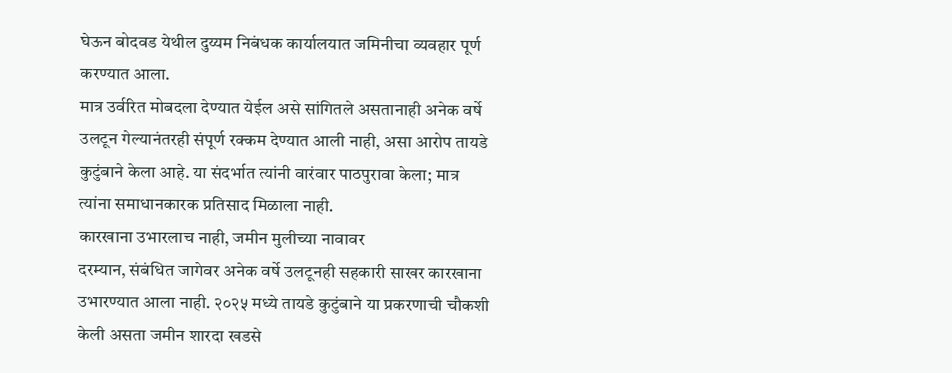घेऊन बोदवड येथील दुय्यम निबंधक कार्यालयात जमिनीचा व्यवहार पूर्ण करण्यात आला.
मात्र उर्वरित मोबदला देण्यात येईल असे सांगितले असतानाही अनेक वर्षे उलटून गेल्यानंतरही संपूर्ण रक्कम देण्यात आली नाही, असा आरोप तायडे कुटुंबाने केला आहे. या संदर्भात त्यांनी वारंवार पाठपुरावा केला; मात्र त्यांना समाधानकारक प्रतिसाद मिळाला नाही.
कारखाना उभारलाच नाही, जमीन मुलीच्या नावावर
दरम्यान, संबंधित जागेवर अनेक वर्षे उलटूनही सहकारी साखर कारखाना उभारण्यात आला नाही. २०२५ मध्ये तायडे कुटुंबाने या प्रकरणाची चौकशी केली असता जमीन शारदा खडसे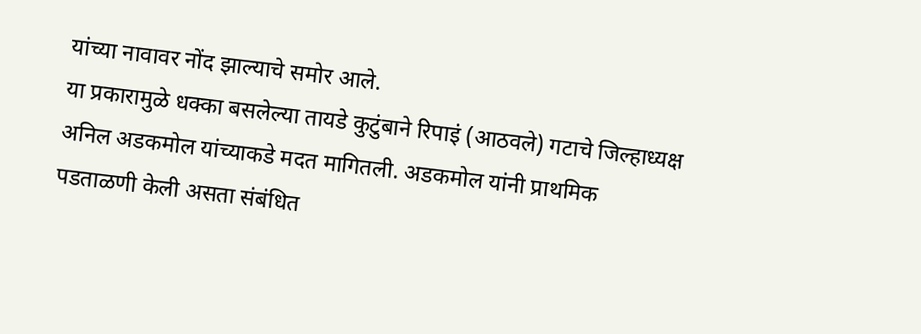यांच्या नावावर नोंद झाल्याचे समोर आले.
या प्रकारामुळे धक्का बसलेल्या तायडे कुटुंबाने रिपाइं (आठवले) गटाचे जिल्हाध्यक्ष अनिल अडकमोल यांच्याकडे मदत मागितली. अडकमोल यांनी प्राथमिक पडताळणी केली असता संबंधित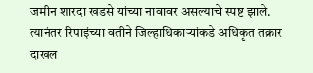जमीन शारदा खडसे यांच्या नावावर असल्याचे स्पष्ट झाले. त्यानंतर रिपाइंच्या वतीने जिल्हाधिकाऱ्यांकडे अधिकृत तक्रार दाखल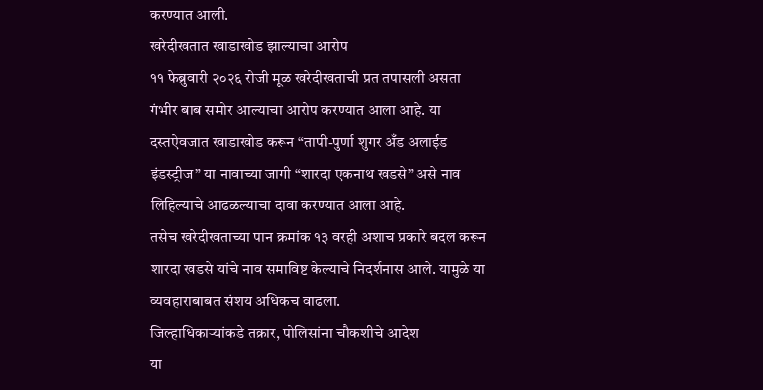करण्यात आली.
खरेदीखतात खाडाखोड झाल्याचा आरोप
११ फेब्रुवारी २०२६ रोजी मूळ खरेदीखताची प्रत तपासली असता गंभीर बाब समोर आल्याचा आरोप करण्यात आला आहे. या दस्तऐवजात खाडाखोड करून “तापी-पुर्णा शुगर अँड अलाईड इंडस्ट्रीज” या नावाच्या जागी “शारदा एकनाथ खडसे” असे नाव लिहिल्याचे आढळल्याचा दावा करण्यात आला आहे.
तसेच खरेदीखताच्या पान क्रमांक १३ वरही अशाच प्रकारे बदल करून शारदा खडसे यांचे नाव समाविष्ट केल्याचे निदर्शनास आले. यामुळे या व्यवहाराबाबत संशय अधिकच वाढला.
जिल्हाधिकाऱ्यांकडे तक्रार, पोलिसांना चौकशीचे आदेश
या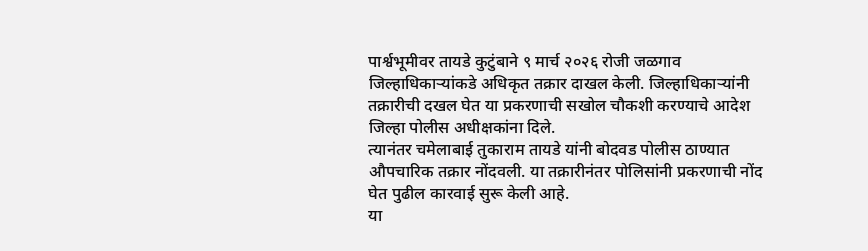पार्श्वभूमीवर तायडे कुटुंबाने ९ मार्च २०२६ रोजी जळगाव जिल्हाधिकाऱ्यांकडे अधिकृत तक्रार दाखल केली. जिल्हाधिकाऱ्यांनी तक्रारीची दखल घेत या प्रकरणाची सखोल चौकशी करण्याचे आदेश जिल्हा पोलीस अधीक्षकांना दिले.
त्यानंतर चमेलाबाई तुकाराम तायडे यांनी बोदवड पोलीस ठाण्यात औपचारिक तक्रार नोंदवली. या तक्रारीनंतर पोलिसांनी प्रकरणाची नोंद घेत पुढील कारवाई सुरू केली आहे.
या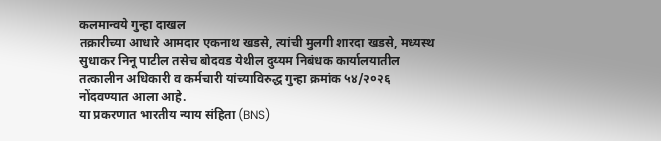कलमान्वये गुन्हा दाखल
तक्रारीच्या आधारे आमदार एकनाथ खडसे, त्यांची मुलगी शारदा खडसे, मध्यस्थ सुधाकर निनू पाटील तसेच बोदवड येथील दुय्यम निबंधक कार्यालयातील तत्कालीन अधिकारी व कर्मचारी यांच्याविरुद्ध गुन्हा क्रमांक ५४/२०२६ नोंदवण्यात आला आहे.
या प्रकरणात भारतीय न्याय संहिता (BNS)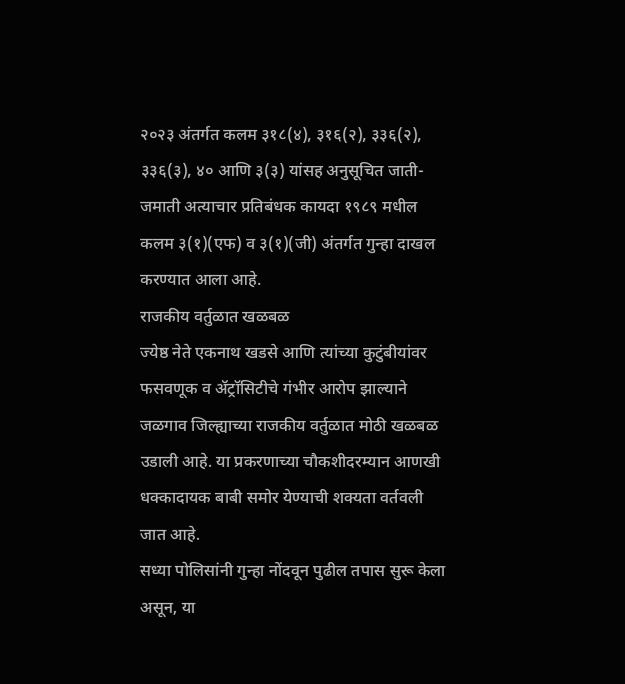२०२३ अंतर्गत कलम ३१८(४), ३१६(२), ३३६(२), ३३६(३), ४० आणि ३(३) यांसह अनुसूचित जाती-जमाती अत्याचार प्रतिबंधक कायदा १९८९ मधील कलम ३(१)(एफ) व ३(१)(जी) अंतर्गत गुन्हा दाखल करण्यात आला आहे.
राजकीय वर्तुळात खळबळ
ज्येष्ठ नेते एकनाथ खडसे आणि त्यांच्या कुटुंबीयांवर फसवणूक व ॲट्रॉसिटीचे गंभीर आरोप झाल्याने जळगाव जिल्ह्याच्या राजकीय वर्तुळात मोठी खळबळ उडाली आहे. या प्रकरणाच्या चौकशीदरम्यान आणखी धक्कादायक बाबी समोर येण्याची शक्यता वर्तवली जात आहे.
सध्या पोलिसांनी गुन्हा नोंदवून पुढील तपास सुरू केला असून, या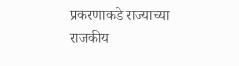प्रकरणाकडे राज्याच्या राजकीय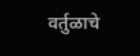वर्तुळाचे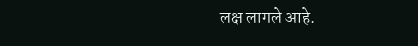लक्ष लागले आहे.